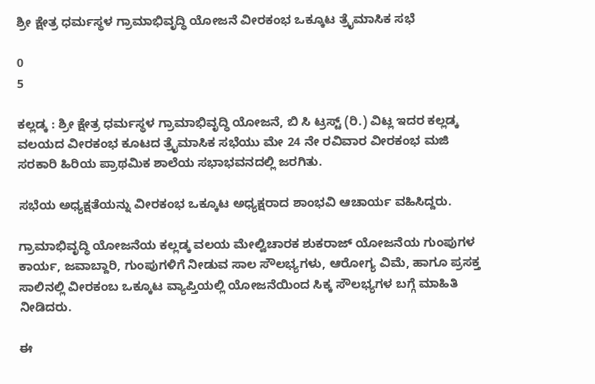ಶ್ರೀ ಕ್ಷೇತ್ರ ಧರ್ಮಸ್ಥಳ ಗ್ರಾಮಾಭಿವೃದ್ಧಿ ಯೋಜನೆ ವೀರಕಂಭ ಒಕ್ಕೂಟ ತ್ರೈಮಾಸಿಕ ಸಭೆ

0
5

ಕಲ್ಲಡ್ಕ : ಶ್ರೀ ಕ್ಷೇತ್ರ ಧರ್ಮಸ್ಥಳ ಗ್ರಾಮಾಭಿವೃದ್ಧಿ ಯೋಜನೆ, ಬಿ ಸಿ ಟ್ರಸ್ಟ್ (ರಿ.) ವಿಟ್ಲ ಇದರ ಕಲ್ಲಡ್ಕ ವಲಯದ ವೀರಕಂಭ ಕೂಟದ ತ್ರೈಮಾಸಿಕ ಸಭೆಯು ಮೇ 24 ನೇ ರವಿವಾರ ವೀರಕಂಭ ಮಜಿ ಸರಕಾರಿ ಹಿರಿಯ ಪ್ರಾಥಮಿಕ ಶಾಲೆಯ ಸಭಾಭವನದಲ್ಲಿ ಜರಗಿತು.

ಸಭೆಯ ಅಧ್ಯಕ್ಷತೆಯನ್ನು ವೀರಕಂಭ ಒಕ್ಕೂಟ ಅಧ್ಯಕ್ಷರಾದ ಶಾಂಭವಿ ಆಚಾರ್ಯ ವಹಿಸಿದ್ದರು.

ಗ್ರಾಮಾಭಿವೃದ್ಧಿ ಯೋಜನೆಯ ಕಲ್ಲಡ್ಕ ವಲಯ ಮೇಲ್ವಿಚಾರಕ ಶುಕರಾಜ್ ಯೋಜನೆಯ ಗುಂಪುಗಳ ಕಾರ್ಯ, ಜವಾಬ್ದಾರಿ, ಗುಂಪುಗಳಿಗೆ ನೀಡುವ ಸಾಲ ಸೌಲಭ್ಯಗಳು, ಆರೋಗ್ಯ ವಿಮೆ, ಹಾಗೂ ಪ್ರಸಕ್ತ ಸಾಲಿನಲ್ಲಿ ವೀರಕಂಬ ಒಕ್ಕೂಟ ವ್ಯಾಪ್ತಿಯಲ್ಲಿ ಯೋಜನೆಯಿಂದ ಸಿಕ್ಕ ಸೌಲಭ್ಯಗಳ ಬಗ್ಗೆ ಮಾಹಿತಿ ನೀಡಿದರು.

ಈ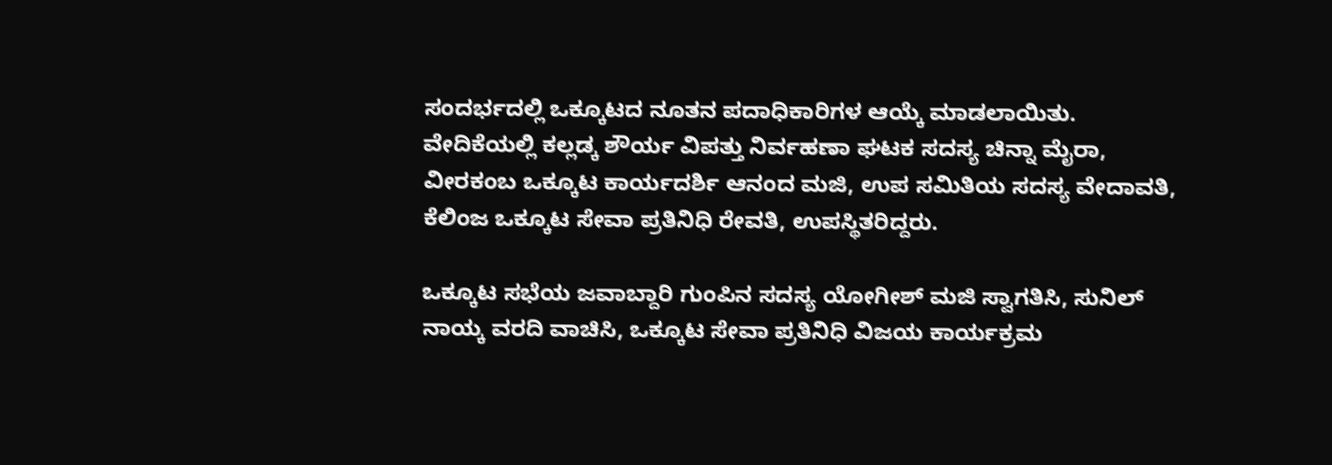ಸಂದರ್ಭದಲ್ಲಿ ಒಕ್ಕೂಟದ ನೂತನ ಪದಾಧಿಕಾರಿಗಳ ಆಯ್ಕೆ ಮಾಡಲಾಯಿತು. ವೇದಿಕೆಯಲ್ಲಿ ಕಲ್ಲಡ್ಕ ಶೌರ್ಯ ವಿಪತ್ತು ನಿರ್ವಹಣಾ ಘಟಕ ಸದಸ್ಯ ಚಿನ್ನಾ ಮೈರಾ, ವೀರಕಂಬ ಒಕ್ಕೂಟ ಕಾರ್ಯದರ್ಶಿ ಆನಂದ ಮಜಿ, ಉಪ ಸಮಿತಿಯ ಸದಸ್ಯ ವೇದಾವತಿ, ಕೆಲಿಂಜ ಒಕ್ಕೂಟ ಸೇವಾ ಪ್ರತಿನಿಧಿ ರೇವತಿ, ಉಪಸ್ಥಿತರಿದ್ದರು.

ಒಕ್ಕೂಟ ಸಭೆಯ ಜವಾಬ್ದಾರಿ ಗುಂಪಿನ ಸದಸ್ಯ ಯೋಗೀಶ್ ಮಜಿ ಸ್ವಾಗತಿಸಿ, ಸುನಿಲ್ ನಾಯ್ಕ ವರದಿ ವಾಚಿಸಿ, ಒಕ್ಕೂಟ ಸೇವಾ ಪ್ರತಿನಿಧಿ ವಿಜಯ ಕಾರ್ಯಕ್ರಮ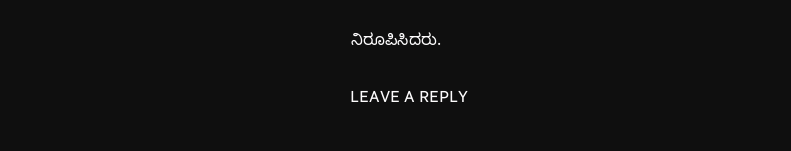ನಿರೂಪಿಸಿದರು.

LEAVE A REPLY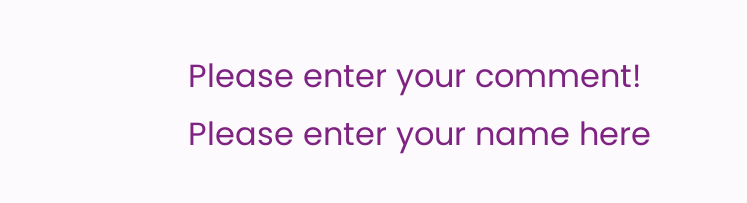Please enter your comment!
Please enter your name here